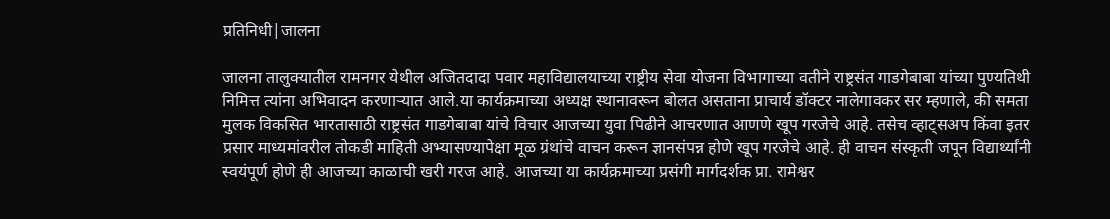प्रतिनिधी|जालना

जालना तालुक्यातील रामनगर येथील अजितदादा पवार महाविद्यालयाच्या राष्ट्रीय सेवा योजना विभागाच्या वतीने राष्ट्रसंत गाडगेबाबा यांच्या पुण्यतिथी निमित्त त्यांना अभिवादन करणाऱ्यात आले.या कार्यक्रमाच्या अध्यक्ष स्थानावरून बोलत असताना प्राचार्य डॉक्टर नालेगावकर सर म्हणाले, की समता मुलक विकसित भारतासाठी राष्ट्रसंत गाडगेबाबा यांचे विचार आजच्या युवा पिढीने आचरणात आणणे खूप गरजेचे आहे. तसेच व्हाट्सअप किंवा इतर प्रसार माध्यमांवरील तोकडी माहिती अभ्यासण्यापेक्षा मूळ ग्रंथांचे वाचन करून ज्ञानसंपन्न होणे खूप गरजेचे आहे. ही वाचन संस्कृती जपून विद्यार्थ्यांनी स्वयंपूर्ण होणे ही आजच्या काळाची खरी गरज आहे. आजच्या या कार्यक्रमाच्या प्रसंगी मार्गदर्शक प्रा. रामेश्वर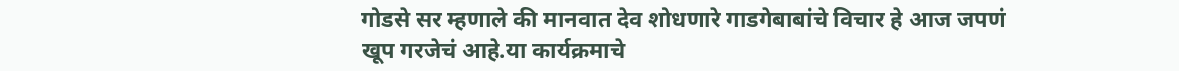गोडसे सर म्हणाले की मानवात देव शोधणारे गाडगेबाबांचे विचार हे आज जपणं खूप गरजेचं आहे.या कार्यक्रमाचे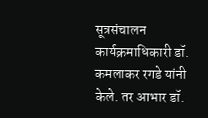सूत्रसंचालन कार्यक्रमाधिकारी डॉ. कमलाकर रगडे यांनी केले. तर आभार डॉ.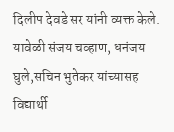दिलीप देवडे सर यांनी व्यक्त केले. यावेळी संजय चव्हाण, धनंजय घुले,सचिन भुतेकर यांच्यासह विद्यार्थी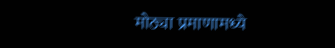मोठ्या प्रमाणामध्ये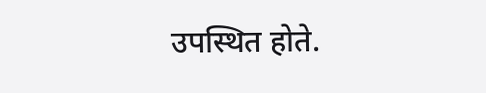उपस्थित होते.